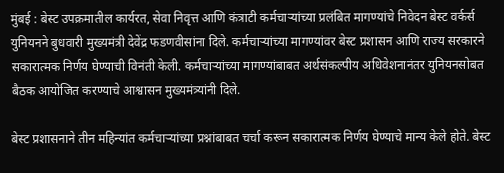मुंबई : बेस्ट उपक्रमातील कार्यरत, सेवा निवृत्त आणि कंत्राटी कर्मचाऱ्यांच्या प्रलंबित मागण्यांचे निवेदन बेस्ट वर्कर्स युनियनने बुधवारी मुख्यमंत्री देवेंद्र फडणवीसांना दिले. कर्मचाऱ्यांच्या मागण्यांवर बेस्ट प्रशासन आणि राज्य सरकारने सकारात्मक निर्णय घेण्याची विनंती केली. कर्मचाऱ्यांच्या मागण्यांबाबत अर्थसंकल्पीय अधिवेशनानंतर युनियनसोबत बैठक आयोजित करण्याचे आश्वासन मुख्यमंत्र्यांनी दिले.

बेस्ट प्रशासनाने तीन महिन्यांत कर्मचाऱ्यांच्या प्रश्नांबाबत चर्चा करून सकारात्मक निर्णय घेण्याचे मान्य केले होते. बेस्ट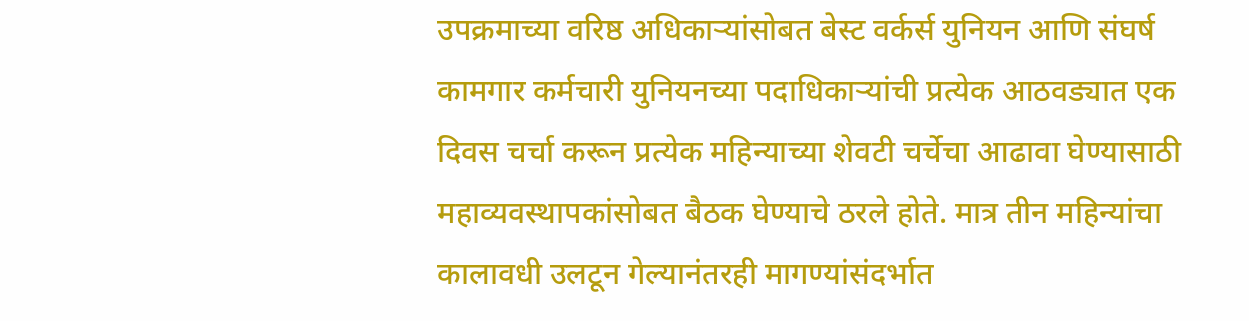उपक्रमाच्या वरिष्ठ अधिकाऱ्यांसोबत बेस्ट वर्कर्स युनियन आणि संघर्ष कामगार कर्मचारी युनियनच्या पदाधिकाऱ्यांची प्रत्येक आठवड्यात एक दिवस चर्चा करून प्रत्येक महिन्याच्या शेवटी चर्चेचा आढावा घेण्यासाठी महाव्यवस्थापकांसोबत बैठक घेण्याचे ठरले होते. मात्र तीन महिन्यांचा कालावधी उलटून गेल्यानंतरही मागण्यांसंदर्भात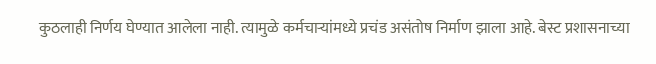कुठलाही निर्णय घेण्यात आलेला नाही. त्यामुळे कर्मचाऱ्यांमध्ये प्रचंड असंतोष निर्माण झाला आहे. बेस्ट प्रशासनाच्या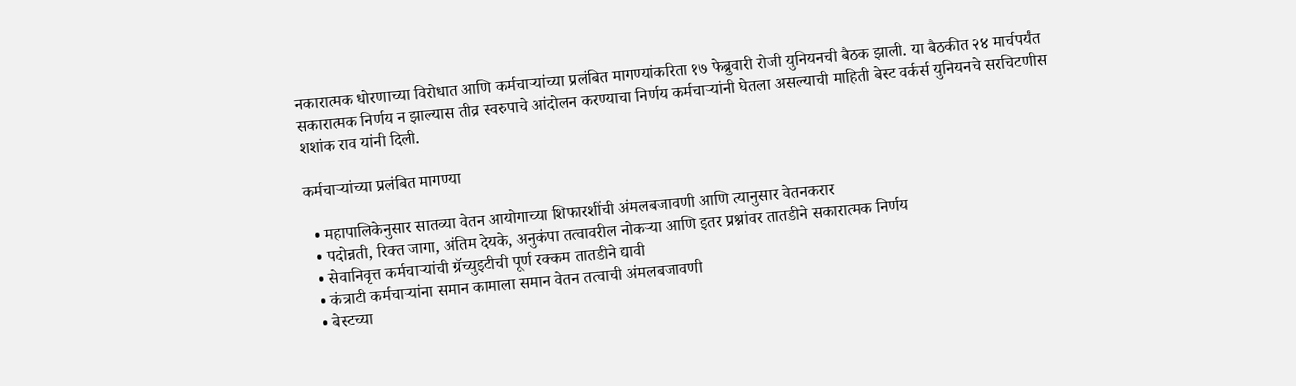नकारात्मक धोरणाच्या विरोधात आणि कर्मचाऱ्यांच्या प्रलंबित मागण्यांकरिता १७ फेब्रुवारी रोजी युनियनची बैठक झाली. या बैठकीत २४ मार्चपर्यंत सकारात्मक निर्णय न झाल्यास तीव्र स्वरुपाचे आंदोलन करण्याचा निर्णय कर्मचाऱ्यांनी घेतला असल्याची माहिती बेस्ट वर्कर्स युनियनचे सरचिटणीस शशांक राव यांनी दिली.

कर्मचाऱ्यांच्या प्रलंबित मागण्या

  • महापालिकेनुसार सातव्या वेतन आयोगाच्या शिफारशींची अंमलबजावणी आणि त्यानुसार वेतनकरार
  • पदोन्नती, रिक्त जागा, अंतिम देयके, अनुकंपा तत्वावरील नोकऱ्या आणि इतर प्रश्नांवर तातडीने सकारात्मक निर्णय
  • सेवानिवृत्त कर्मचाऱ्यांची ग्रॅच्युइटीची पूर्ण रक्कम तातडीने द्यावी
  • कंत्राटी कर्मचाऱ्यांना समान कामाला समान वेतन तत्वाची अंमलबजावणी
  • बेस्टच्या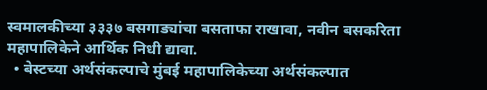स्वमालकीच्या ३३३७ बसगाड्यांचा बसताफा राखावा, नवीन बसकरिता महापालिकेने आर्थिक निधी द्यावा.
  • बेस्टच्या अर्थसंकल्पाचे मुंबई महापालिकेच्या अर्थसंकल्पात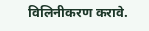विलिनीकरण करावे.